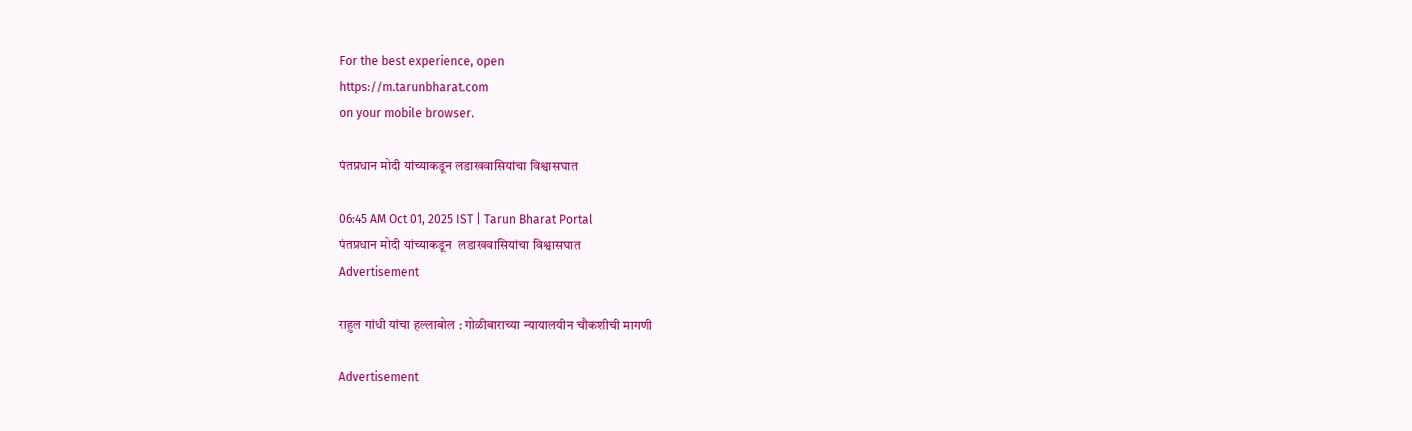For the best experience, open
https://m.tarunbharat.com
on your mobile browser.

पंतप्रधान मोदी यांच्याकडून लडाखवासियांचा विश्वासघात

06:45 AM Oct 01, 2025 IST | Tarun Bharat Portal
पंतप्रधान मोदी यांच्याकडून  लडाखवासियांचा विश्वासघात
Advertisement

राहुल गांधी यांचा हल्लाबोल : गोळीबाराच्या न्यायालयीन चौकशीची मागणी

Advertisement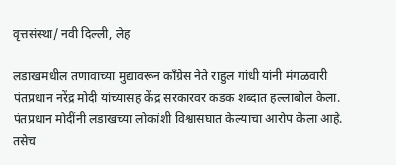वृत्तसंस्था/ नवी दिल्ली, लेह

लडाखमधील तणावाच्या मुद्यावरून काँग्रेस नेते राहुल गांधी यांनी मंगळवारी पंतप्रधान नरेंद्र मोदी यांच्यासह केंद्र सरकारवर कडक शब्दात हल्लाबोल केला. पंतप्रधान मोदींनी लडाखच्या लोकांशी विश्वासघात केल्याचा आरोप केला आहे. तसेच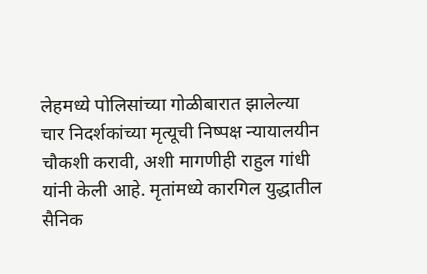लेहमध्ये पोलिसांच्या गोळीबारात झालेल्या चार निदर्शकांच्या मृत्यूची निष्पक्ष न्यायालयीन चौकशी करावी, अशी मागणीही राहुल गांधी यांनी केली आहे. मृतांमध्ये कारगिल युद्धातील सैनिक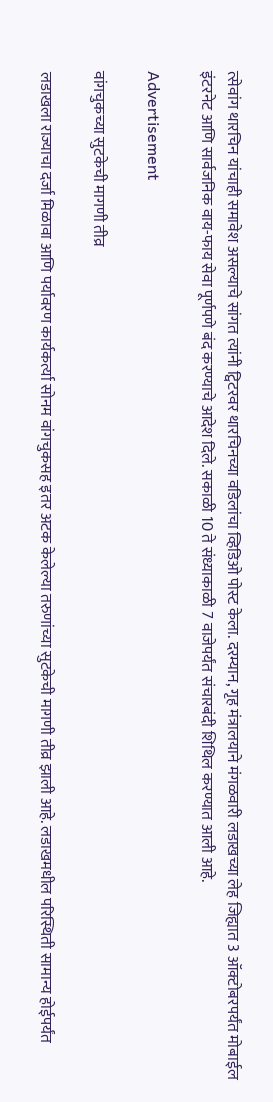त्सेवांग थारचिन यांचाही समावेश असल्याचे सांगत त्यांनी ट्विटरवर थारचिनच्या वडिलांचा व्हिडिओ पोस्ट केला. दरम्यान, गृह मंत्रालयाने मंगळवारी लडाखच्या लेह जिह्यात 3 ऑक्टोबरपर्यंत मोबाईल इंटरनेट आणि सार्वजनिक वाय-फाय सेवा पूर्णपणे बंद करण्याचे आदेश दिले. सकाळी 10 ते संध्याकाळी 7 वाजेपर्यंत संचारबंदी शिथिल करण्यात आली आहे.

Advertisement

वांगचुकच्या सुटकेची मागणी तीव्र

लडाखला राज्याचा दर्जा मिळावा आणि पर्यावरण कार्यकर्त्या सोनम वांगचुकसह इतर अटक केलेल्या तरुणांच्या सुटकेची मागणी तीव्र झाली आहे. लडाखमधील परिस्थिती सामान्य होईपर्यंत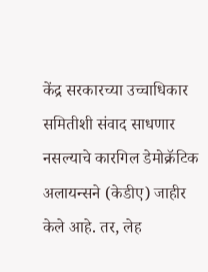केंद्र सरकारच्या उच्चाधिकार समितीशी संवाद साधणार नसल्याचे कारगिल डेमोक्रॅटिक अलायन्सने (केडीए) जाहीर केले आहे. तर, लेह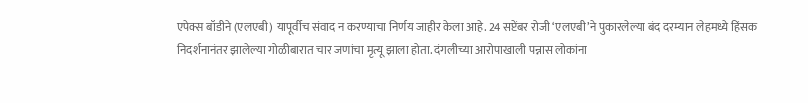एपेक्स बॉडीने (एलएबी) यापूर्वीच संवाद न करण्याचा निर्णय जाहीर केला आहे. 24 सप्टेंबर रोजी ‘एलएबी’ने पुकारलेल्या बंद दरम्यान लेहमध्ये हिंसक निदर्शनानंतर झालेल्या गोळीबारात चार जणांचा मृत्यू झाला होता. दंगलीच्या आरोपाखाली पन्नास लोकांना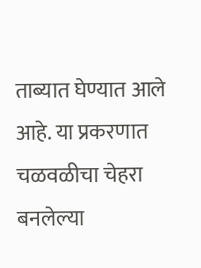ताब्यात घेण्यात आले आहे. या प्रकरणात चळवळीचा चेहरा बनलेल्या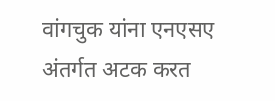वांगचुक यांना एनएसए अंतर्गत अटक करत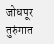जोधपूर तुरुंगात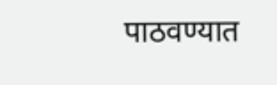पाठवण्यात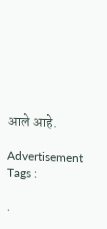आले आहे.

Advertisement
Tags :

.